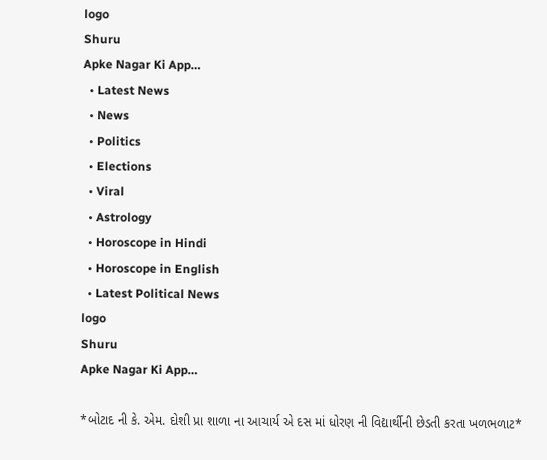logo
Shuru
Apke Nagar Ki App…
  • Latest News
  • News
  • Politics
  • Elections
  • Viral
  • Astrology
  • Horoscope in Hindi
  • Horoscope in English
  • Latest Political News
logo
Shuru
Apke Nagar Ki App…

*બોટાદ ની કે. એમ. દોશી પ્રા શાળા ના આચાર્ય એ દસ માં ધોરણ ની વિદ્યાર્થીની છેડતી કરતા ખળભળાટ*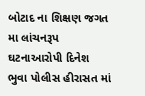બોટાદ ના શિક્ષણ જગત મા લાંચનરૂપ ઘટનાઆરોપી દિનેશ ભુવા પોલીસ હીરાસત માં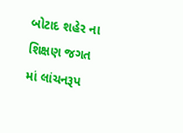બોટાદ શહેર ના શિક્ષણ જગત માં લાંચનરૂપ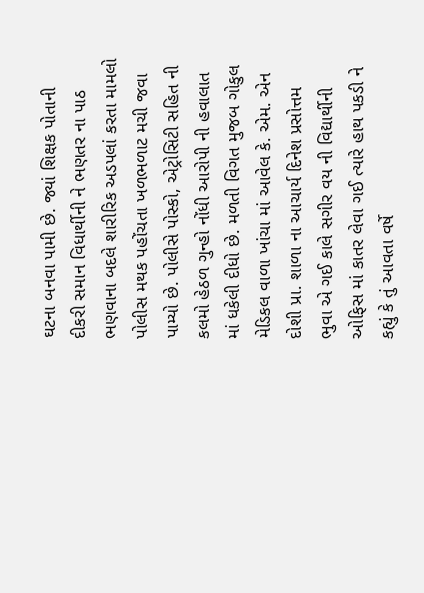ઘટના બનવા પામી છે. જ્યાં શિક્ષક પોતાની દીકરી સમાન વિધાર્થીની ને ભણતર ના પાઠ ભણવાના બદલે શારીરિક અડપલાં કરતા મામલો પોલીસ મથક પહોંચતા ખળભળાટ મચી જવા પામ્યો છે. પોલીસે પોસ્કો, એટ્રોસિટી સહિત ની કલમો હેઠળ ગુન્હો નોંધી આરોપી ની હવાલાત માં ધકેલી દીધો છે. મળતી વિગત મુજબ ગોકુલ મેડિકલ વાળા ખાંચા માં આવેલ કે. એમ. એન દોશી પ્રા. શાળા ના આચાર્ય દિનેશ પ્રસોત્તમ ભુવા એ ગઈ કાલે સગીર વય ની વિદ્યાર્થીની ઓફિસ માં કાતર લેવા ગઈ ત્યારે હાથ પકડી ને કહ્યું કે તું આવતા વર્ષે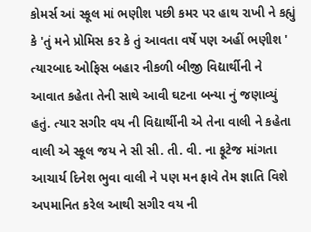કોમર્સ આં સ્કૂલ માં ભણીશ પછી કમર પર હાથ રાખી ને કહ્યું કે 'તું મને પ્રોમિસ કર કે તું આવતા વર્ષે પણ અહીં ભણીશ ' ત્યારબાદ ઓફિસ બહાર નીકળી બીજી વિદ્યાર્થીની ને આવાત કહેતા તેની સાથે આવી ઘટના બન્યા નું જણાવ્યું હતું. ત્યાર સગીર વય ની વિદ્યાર્થીની એ તેના વાલી ને કહેતા વાલી એ સ્કૂલ જય ને સી સી. તી. વી. ના ફૂટેજ માંગતા આચાર્ય દિનેશ ભુવા વાલી ને પણ મન ફાવે તેમ જ્ઞાતિ વિશે અપમાનિત કરેલ આથી સગીર વય ની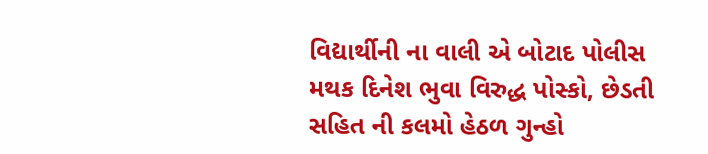વિદ્યાર્થીની ના વાલી એ બોટાદ પોલીસ મથક દિનેશ ભુવા વિરુદ્ધ પોસ્કો, છેડતી સહિત ની કલમો હેઠળ ગુન્હો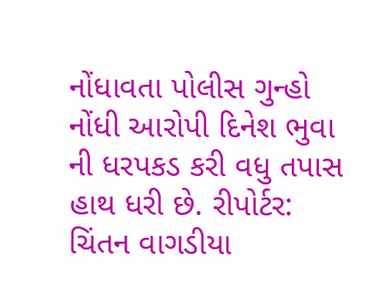નોંધાવતા પોલીસ ગુન્હો નોંધી આરોપી દિનેશ ભુવા ની ધરપકડ કરી વધુ તપાસ હાથ ધરી છે. રીપોર્ટર: ચિંતન વાગડીયા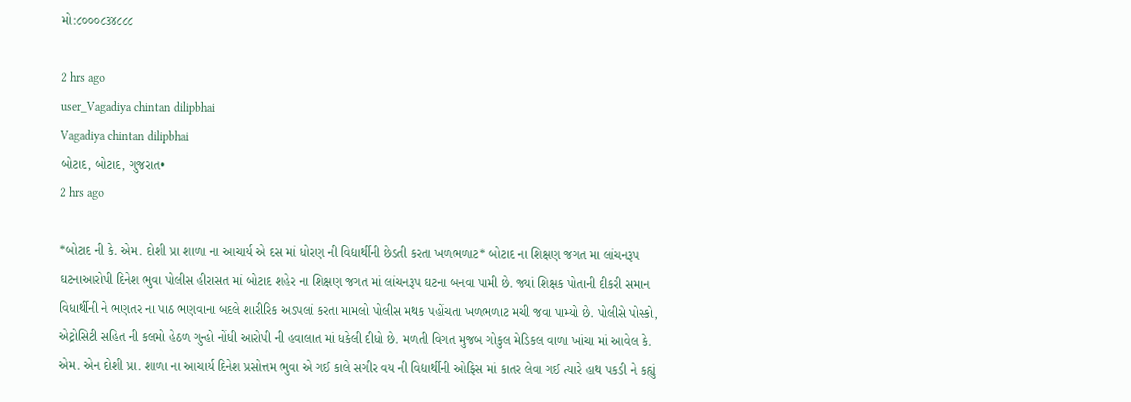મો:૮૦૦૦૮૩૪૮૮૮

2 hrs ago
user_Vagadiya chintan dilipbhai
Vagadiya chintan dilipbhai
બોટાદ, બોટાદ, ગુજરાત•
2 hrs ago

*બોટાદ ની કે. એમ. દોશી પ્રા શાળા ના આચાર્ય એ દસ માં ધોરણ ની વિદ્યાર્થીની છેડતી કરતા ખળભળાટ* બોટાદ ના શિક્ષણ જગત મા લાંચનરૂપ ઘટનાઆરોપી દિનેશ ભુવા પોલીસ હીરાસત માં બોટાદ શહેર ના શિક્ષણ જગત માં લાંચનરૂપ ઘટના બનવા પામી છે. જ્યાં શિક્ષક પોતાની દીકરી સમાન વિધાર્થીની ને ભણતર ના પાઠ ભણવાના બદલે શારીરિક અડપલાં કરતા મામલો પોલીસ મથક પહોંચતા ખળભળાટ મચી જવા પામ્યો છે. પોલીસે પોસ્કો, એટ્રોસિટી સહિત ની કલમો હેઠળ ગુન્હો નોંધી આરોપી ની હવાલાત માં ધકેલી દીધો છે. મળતી વિગત મુજબ ગોકુલ મેડિકલ વાળા ખાંચા માં આવેલ કે. એમ. એન દોશી પ્રા. શાળા ના આચાર્ય દિનેશ પ્રસોત્તમ ભુવા એ ગઈ કાલે સગીર વય ની વિદ્યાર્થીની ઓફિસ માં કાતર લેવા ગઈ ત્યારે હાથ પકડી ને કહ્યું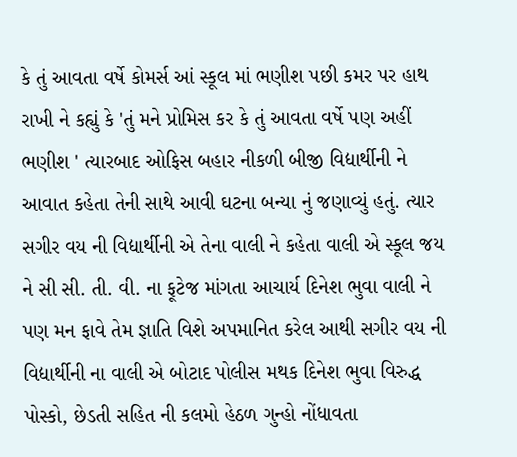કે તું આવતા વર્ષે કોમર્સ આં સ્કૂલ માં ભણીશ પછી કમર પર હાથ રાખી ને કહ્યું કે 'તું મને પ્રોમિસ કર કે તું આવતા વર્ષે પણ અહીં ભણીશ ' ત્યારબાદ ઓફિસ બહાર નીકળી બીજી વિદ્યાર્થીની ને આવાત કહેતા તેની સાથે આવી ઘટના બન્યા નું જણાવ્યું હતું. ત્યાર સગીર વય ની વિદ્યાર્થીની એ તેના વાલી ને કહેતા વાલી એ સ્કૂલ જય ને સી સી. તી. વી. ના ફૂટેજ માંગતા આચાર્ય દિનેશ ભુવા વાલી ને પણ મન ફાવે તેમ જ્ઞાતિ વિશે અપમાનિત કરેલ આથી સગીર વય ની વિદ્યાર્થીની ના વાલી એ બોટાદ પોલીસ મથક દિનેશ ભુવા વિરુદ્ધ પોસ્કો, છેડતી સહિત ની કલમો હેઠળ ગુન્હો નોંધાવતા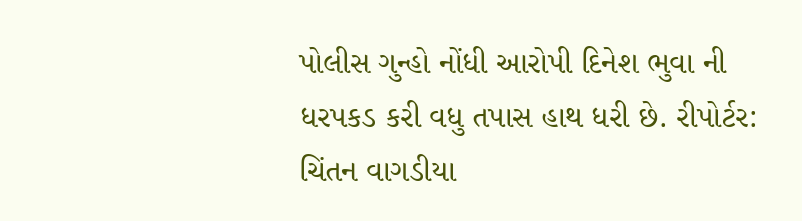પોલીસ ગુન્હો નોંધી આરોપી દિનેશ ભુવા ની ધરપકડ કરી વધુ તપાસ હાથ ધરી છે. રીપોર્ટર: ચિંતન વાગડીયા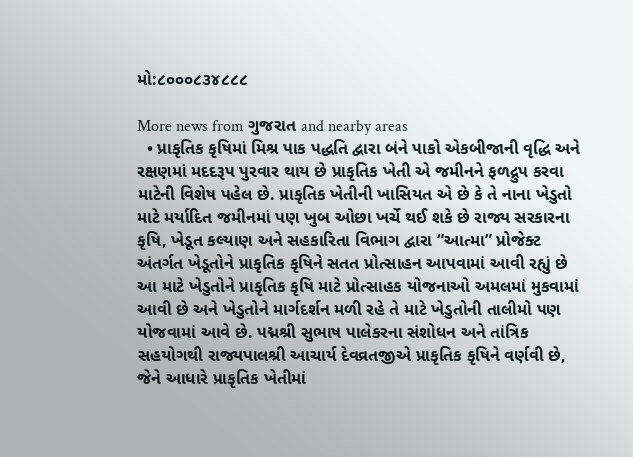મો:૮૦૦૦૮૩૪૮૮૮

More news from ગુજરાત and nearby areas
  • પ્રાકૃતિક કૃષિમાં મિશ્ર પાક પદ્ધતિ દ્વારા બંને પાકો એકબીજાની વૃદ્ધિ અને રક્ષણમાં મદદરૂપ પુરવાર થાય છે પ્રાકૃતિક ખેતી એ જમીનને ફળદ્રુપ કરવા માટેની વિશેષ પહેલ છે. પ્રાકૃતિક ખેતીની ખાસિયત એ છે કે તે નાના ખેડુતો માટે મર્યાદિત જમીનમાં પણ ખુબ ઓછા ખર્ચે થઈ શકે છે રાજ્ય સરકારના કૃષિ, ખેડૂત કલ્યાણ અને સહકારિતા વિભાગ દ્વારા “આત્મા” પ્રોજેક્ટ અંતર્ગત ખેડૂતોને પ્રાકૃતિક કૃષિને સતત પ્રોત્સાહન આપવામાં આવી રહ્યું છે આ માટે ખેડુતોને પ્રાકૃતિક કૃષિ માટે પ્રોત્સાહક યોજનાઓ અમલમાં મુકવામાં આવી છે અને ખેડુતોને માર્ગદર્શન મળી રહે તે માટે ખેડુતોની તાલીમો પણ યોજવામાં આવે છે. પદ્મશ્રી સુભાષ પાલેકરના સંશોધન અને તાંત્રિક સહયોગથી રાજ્યપાલશ્રી આચાર્ય દેવવ્રતજીએ પ્રાકૃતિક કૃષિને વર્ણવી છે, જેને આધારે પ્રાકૃતિક ખેતીમાં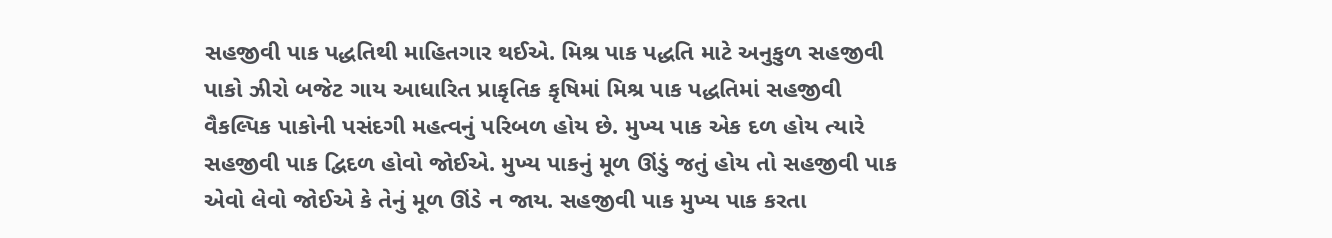સહજીવી પાક પદ્ધતિથી માહિતગાર થઈએ. મિશ્ર પાક પદ્ધતિ માટે અનુકુળ સહજીવી પાકો ઝીરો બજેટ ગાય આધારિત પ્રાકૃતિક કૃષિમાં મિશ્ર પાક પદ્ધતિમાં સહજીવી વૈકલ્પિક પાકોની પસંદગી મહત્વનું પરિબળ હોય છે. મુખ્ય પાક એક દળ હોય ત્યારે સહજીવી પાક દ્વિદળ હોવો જોઈએ. મુખ્ય પાકનું મૂળ ઊંડું જતું હોય તો સહજીવી પાક એવો લેવો જોઈએ કે તેનું મૂળ ઊંડે ન જાય. સહજીવી પાક મુખ્ય પાક કરતા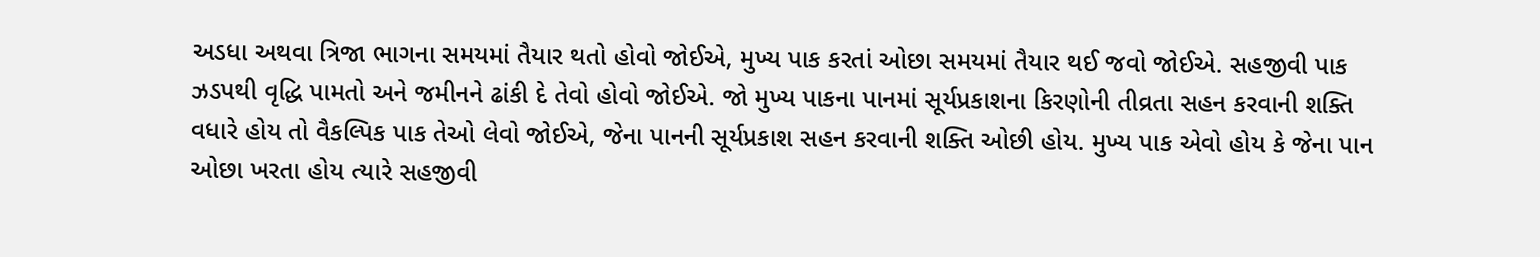અડધા અથવા ત્રિજા ભાગના સમયમાં તૈયાર થતો હોવો જોઈએ, મુખ્ય પાક કરતાં ઓછા સમયમાં તૈયાર થઈ જવો જોઈએ. સહજીવી પાક ઝડપથી વૃદ્ધિ પામતો અને જમીનને ઢાંકી દે તેવો હોવો જોઈએ. જો મુખ્ય પાકના પાનમાં સૂર્યપ્રકાશના કિરણોની તીવ્રતા સહન કરવાની શક્તિ વધારે હોય તો વૈકલ્પિક પાક તેઓ લેવો જોઈએ, જેના પાનની સૂર્યપ્રકાશ સહન કરવાની શક્તિ ઓછી હોય. મુખ્ય પાક એવો હોય કે જેના પાન ઓછા ખરતા હોય ત્યારે સહજીવી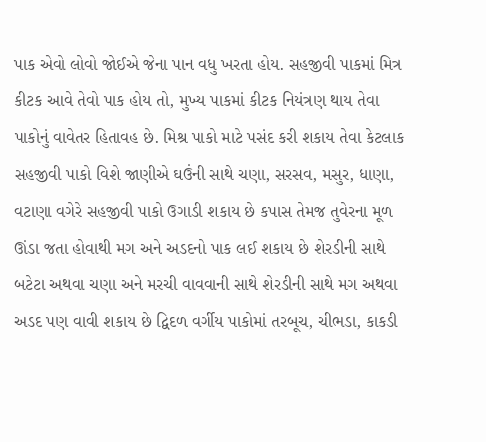પાક એવો લોવો જોઈએ જેના પાન વધુ ખરતા હોય. સહજીવી પાકમાં મિત્ર કીટક આવે તેવો પાક હોય તો, મુખ્ય પાકમાં કીટક નિયંત્રણ થાય તેવા પાકોનું વાવેતર હિતાવહ છે. મિશ્ર પાકો માટે પસંદ કરી શકાય તેવા કેટલાક સહજીવી પાકો વિશે જાણીએ ઘઉંની સાથે ચણા, સરસવ, મસુર, ધાણા, વટાણા વગેરે સહજીવી પાકો ઉગાડી શકાય છે કપાસ તેમજ તુવેરના મૂળ ઊંડા જતા હોવાથી મગ અને અડદનો પાક લઈ શકાય છે શેરડીની સાથે બટેટા અથવા ચણા અને મરચી વાવવાની સાથે શેરડીની સાથે મગ અથવા અડદ પણ વાવી શકાય છે દ્વિદળ વર્ગીય પાકોમાં તરબૂચ, ચીભડા, કાકડી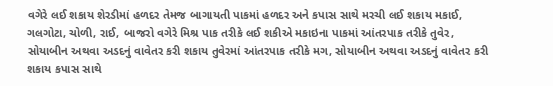વગેરે લઈ શકાય શેરડીમાં હળદર તેમજ બાગાયતી પાકમાં હળદર અને કપાસ સાથે મરચી લઈ શકાય મકાઈ, ગલગોટા, ચોળી, રાઈ, બાજરો વગેરે મિશ્ર પાક તરીકે લઈ શકીએ મકાઇના પાકમાં આંતરપાક તરીકે તુવેર, સોયાબીન અથવા અડદનું વાવેતર કરી શકાય તુવેરમાં આંતરપાક તરીકે મગ, સોયાબીન અથવા અડદનું વાવેતર કરી શકાય કપાસ સાથે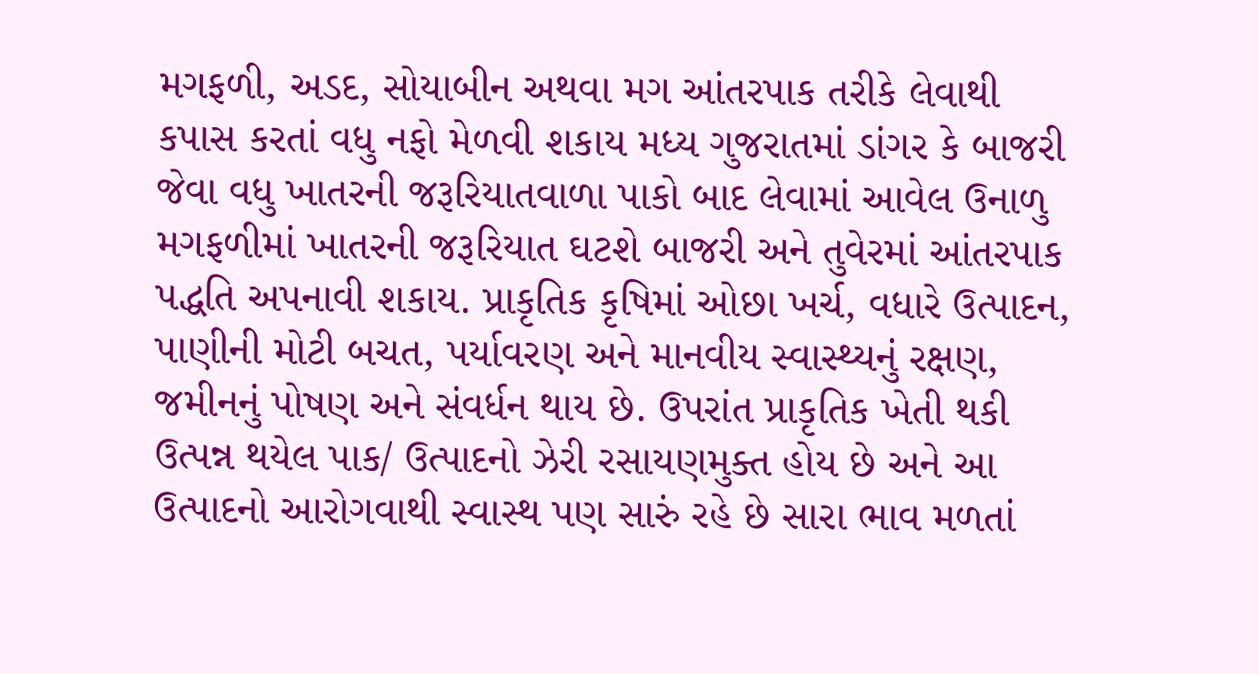મગફળી, અડદ, સોયાબીન અથવા મગ આંતરપાક તરીકે લેવાથી કપાસ કરતાં વધુ નફો મેળવી શકાય મધ્ય ગુજરાતમાં ડાંગર કે બાજરી જેવા વધુ ખાતરની જરૂરિયાતવાળા પાકો બાદ લેવામાં આવેલ ઉનાળુ મગફળીમાં ખાતરની જરૂરિયાત ઘટશે બાજરી અને તુવેરમાં આંતરપાક પદ્ધતિ અપનાવી શકાય. પ્રાકૃતિક કૃષિમાં ઓછા ખર્ચ, વધારે ઉત્પાદન, પાણીની મોટી બચત, પર્યાવરણ અને માનવીય સ્વાસ્થ્યનું રક્ષણ, જમીનનું પોષણ અને સંવર્ધન થાય છે. ઉપરાંત પ્રાકૃતિક ખેતી થકી ઉત્પન્ન થયેલ પાક/ ઉત્પાદનો ઝેરી રસાયણમુક્ત હોય છે અને આ ઉત્પાદનો આરોગવાથી સ્વાસ્થ પણ સારું રહે છે સારા ભાવ મળતાં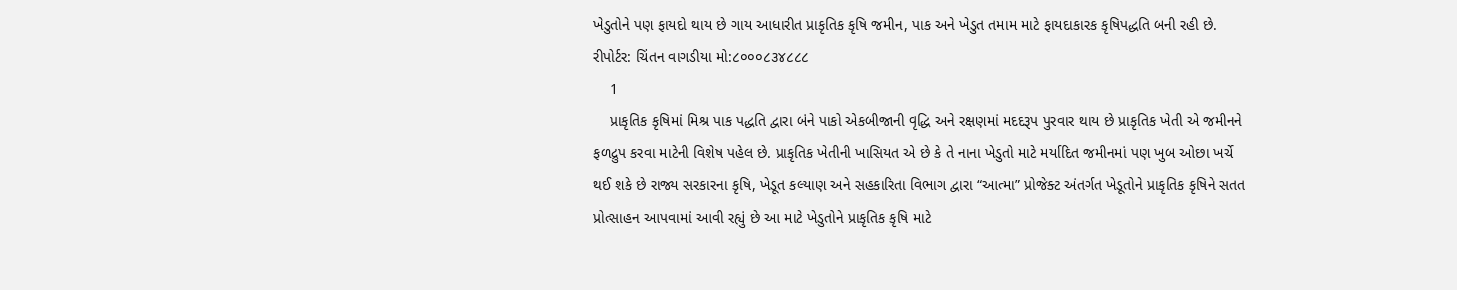ખેડુતોને પણ ફાયદો થાય છે ગાય આધારીત પ્રાકૃતિક કૃષિ જમીન, પાક અને ખેડુત તમામ માટે ફાયદાકારક કૃષિપદ્ધતિ બની રહી છે. રીપોર્ટર: ચિંતન વાગડીયા મો:૮૦૦૦૮૩૪૮૮૮
    1
    પ્રાકૃતિક કૃષિમાં મિશ્ર પાક પદ્ધતિ દ્વારા બંને પાકો એકબીજાની વૃદ્ધિ અને રક્ષણમાં મદદરૂપ પુરવાર થાય છે પ્રાકૃતિક ખેતી એ જમીનને ફળદ્રુપ કરવા માટેની વિશેષ પહેલ છે. પ્રાકૃતિક ખેતીની ખાસિયત એ છે કે તે નાના ખેડુતો માટે મર્યાદિત જમીનમાં પણ ખુબ ઓછા ખર્ચે થઈ શકે છે રાજ્ય સરકારના કૃષિ, ખેડૂત કલ્યાણ અને સહકારિતા વિભાગ દ્વારા “આત્મા” પ્રોજેક્ટ અંતર્ગત ખેડૂતોને પ્રાકૃતિક કૃષિને સતત પ્રોત્સાહન આપવામાં આવી રહ્યું છે આ માટે ખેડુતોને પ્રાકૃતિક કૃષિ માટે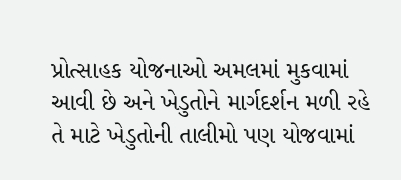પ્રોત્સાહક યોજનાઓ અમલમાં મુકવામાં આવી છે અને ખેડુતોને માર્ગદર્શન મળી રહે તે માટે ખેડુતોની તાલીમો પણ યોજવામાં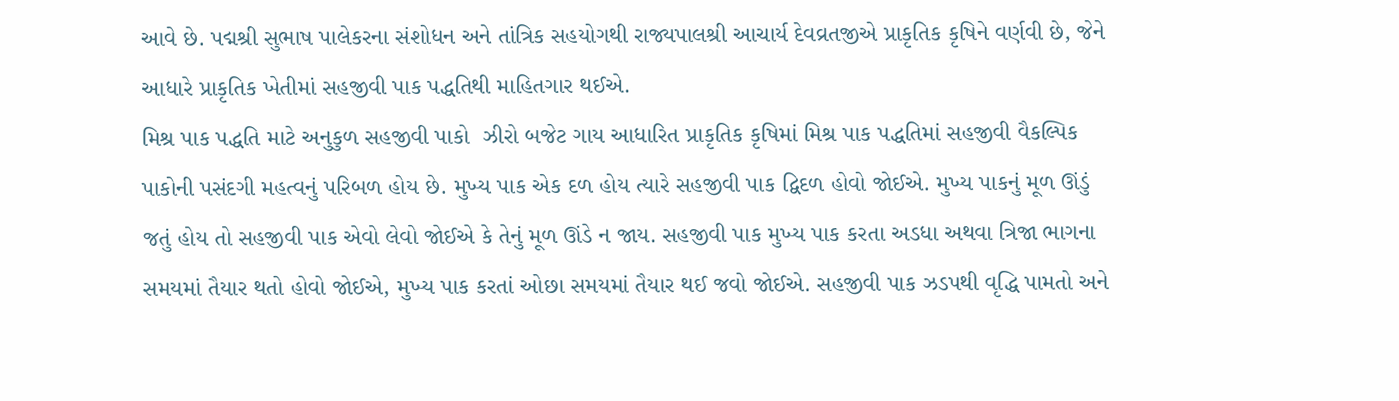આવે છે. પદ્મશ્રી સુભાષ પાલેકરના સંશોધન અને તાંત્રિક સહયોગથી રાજ્યપાલશ્રી આચાર્ય દેવવ્રતજીએ પ્રાકૃતિક કૃષિને વર્ણવી છે, જેને આધારે પ્રાકૃતિક ખેતીમાં સહજીવી પાક પદ્ધતિથી માહિતગાર થઈએ.
મિશ્ર પાક પદ્ધતિ માટે અનુકુળ સહજીવી પાકો  ઝીરો બજેટ ગાય આધારિત પ્રાકૃતિક કૃષિમાં મિશ્ર પાક પદ્ધતિમાં સહજીવી વૈકલ્પિક પાકોની પસંદગી મહત્વનું પરિબળ હોય છે. મુખ્ય પાક એક દળ હોય ત્યારે સહજીવી પાક દ્વિદળ હોવો જોઈએ. મુખ્ય પાકનું મૂળ ઊંડું જતું હોય તો સહજીવી પાક એવો લેવો જોઈએ કે તેનું મૂળ ઊંડે ન જાય. સહજીવી પાક મુખ્ય પાક કરતા અડધા અથવા ત્રિજા ભાગના સમયમાં તૈયાર થતો હોવો જોઈએ, મુખ્ય પાક કરતાં ઓછા સમયમાં તૈયાર થઈ જવો જોઈએ. સહજીવી પાક ઝડપથી વૃદ્ધિ પામતો અને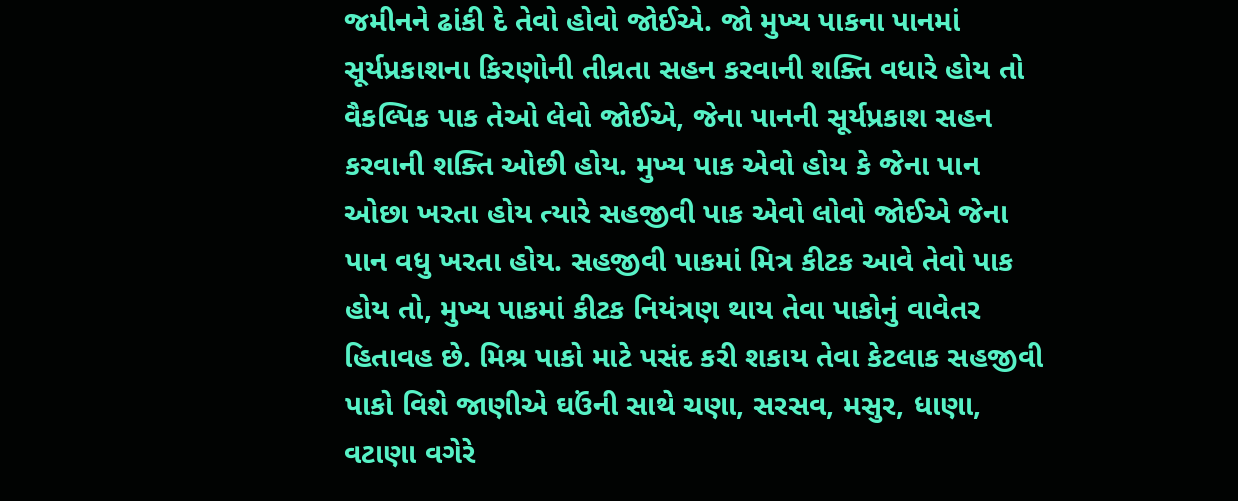જમીનને ઢાંકી દે તેવો હોવો જોઈએ. જો મુખ્ય પાકના પાનમાં સૂર્યપ્રકાશના કિરણોની તીવ્રતા સહન કરવાની શક્તિ વધારે હોય તો વૈકલ્પિક પાક તેઓ લેવો જોઈએ, જેના પાનની સૂર્યપ્રકાશ સહન કરવાની શક્તિ ઓછી હોય. મુખ્ય પાક એવો હોય કે જેના પાન ઓછા ખરતા હોય ત્યારે સહજીવી પાક એવો લોવો જોઈએ જેના પાન વધુ ખરતા હોય. સહજીવી પાકમાં મિત્ર કીટક આવે તેવો પાક હોય તો, મુખ્ય પાકમાં કીટક નિયંત્રણ થાય તેવા પાકોનું વાવેતર હિતાવહ છે. મિશ્ર પાકો માટે પસંદ કરી શકાય તેવા કેટલાક સહજીવી પાકો વિશે જાણીએ ઘઉંની સાથે ચણા, સરસવ, મસુર, ધાણા, વટાણા વગેરે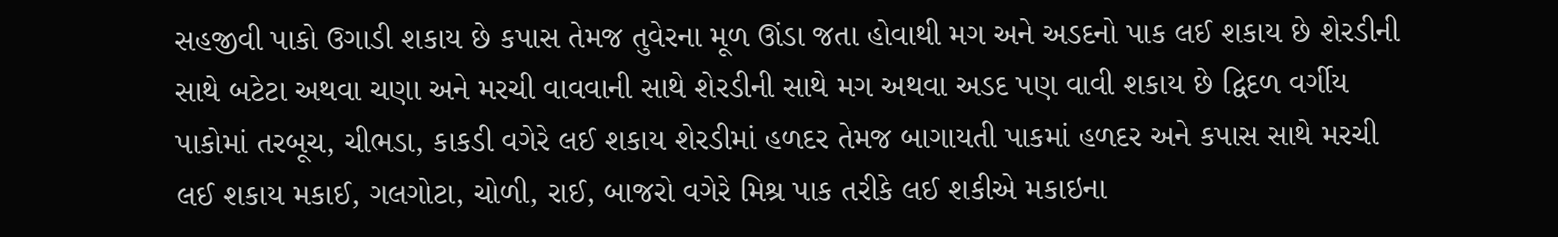સહજીવી પાકો ઉગાડી શકાય છે કપાસ તેમજ તુવેરના મૂળ ઊંડા જતા હોવાથી મગ અને અડદનો પાક લઈ શકાય છે શેરડીની સાથે બટેટા અથવા ચણા અને મરચી વાવવાની સાથે શેરડીની સાથે મગ અથવા અડદ પણ વાવી શકાય છે દ્વિદળ વર્ગીય પાકોમાં તરબૂચ, ચીભડા, કાકડી વગેરે લઈ શકાય શેરડીમાં હળદર તેમજ બાગાયતી પાકમાં હળદર અને કપાસ સાથે મરચી લઈ શકાય મકાઈ, ગલગોટા, ચોળી, રાઈ, બાજરો વગેરે મિશ્ર પાક તરીકે લઈ શકીએ મકાઇના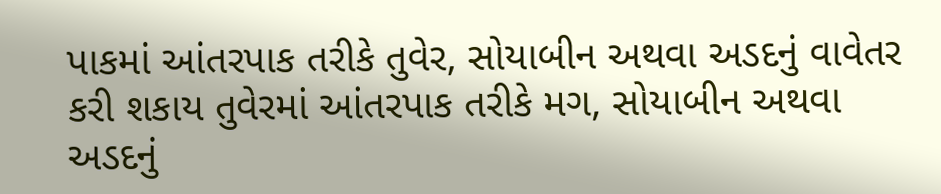પાકમાં આંતરપાક તરીકે તુવેર, સોયાબીન અથવા અડદનું વાવેતર કરી શકાય તુવેરમાં આંતરપાક તરીકે મગ, સોયાબીન અથવા અડદનું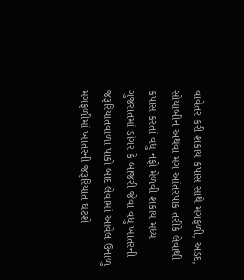વાવેતર કરી શકાય કપાસ સાથે મગફળી, અડદ, સોયાબીન અથવા મગ આંતરપાક તરીકે લેવાથી કપાસ કરતાં વધુ નફો મેળવી શકાય મધ્ય ગુજરાતમાં ડાંગર કે બાજરી જેવા વધુ ખાતરની જરૂરિયાતવાળા પાકો બાદ લેવામાં આવેલ ઉનાળુ મગફળીમાં ખાતરની જરૂરિયાત ઘટશે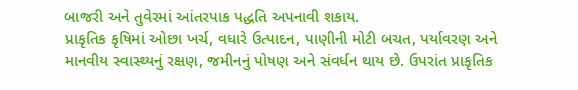બાજરી અને તુવેરમાં આંતરપાક પદ્ધતિ અપનાવી શકાય.
પ્રાકૃતિક કૃષિમાં ઓછા ખર્ચ, વધારે ઉત્પાદન, પાણીની મોટી બચત, પર્યાવરણ અને માનવીય સ્વાસ્થ્યનું રક્ષણ, જમીનનું પોષણ અને સંવર્ધન થાય છે. ઉપરાંત પ્રાકૃતિક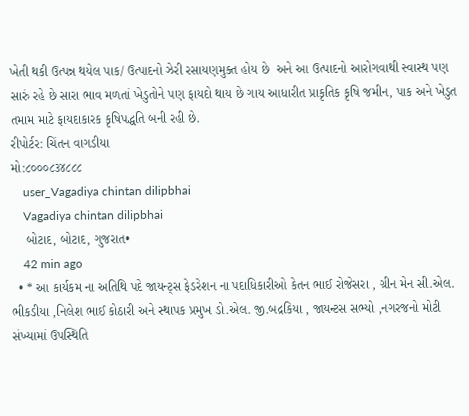ખેતી થકી ઉત્પન્ન થયેલ પાક/ ઉત્પાદનો ઝેરી રસાયણમુક્ત હોય છે  અને આ ઉત્પાદનો આરોગવાથી સ્વાસ્થ પણ સારું રહે છે સારા ભાવ મળતાં ખેડુતોને પણ ફાયદો થાય છે ગાય આધારીત પ્રાકૃતિક કૃષિ જમીન, પાક અને ખેડુત તમામ માટે ફાયદાકારક કૃષિપદ્ધતિ બની રહી છે.
રીપોર્ટર: ચિંતન વાગડીયા
મો:૮૦૦૦૮૩૪૮૮૮
    user_Vagadiya chintan dilipbhai
    Vagadiya chintan dilipbhai
    બોટાદ, બોટાદ, ગુજરાત•
    42 min ago
  • * આ કાર્યકમ ના અતિથિ પદે જાયન્ટ્સ ફેડરેશન ના પદાધિકારીઓ કેતન ભાઈ રોજેસરા , ગ્રીન મેન સી.એલ. ભીકડીયા ,નિલેશ ભાઈ કોઠારી અને સ્થાપક પ્રમુખ ડો.એલ. જી.બદ્રકિયા , જાયન્ટસ સભ્યો ,નગરજનો મોટી સંખ્યામાં ઉપસ્થિતિ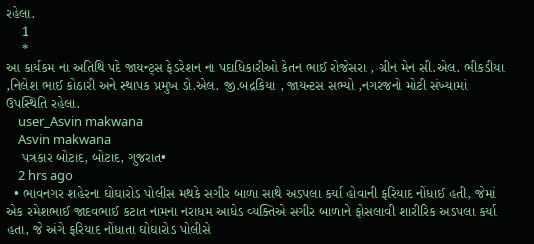રહેલા.
    1
    *
આ કાર્યકમ ના અતિથિ પદે જાયન્ટ્સ ફેડરેશન ના પદાધિકારીઓ કેતન ભાઈ રોજેસરા , ગ્રીન મેન સી.એલ. ભીકડીયા ,નિલેશ ભાઈ કોઠારી અને સ્થાપક પ્રમુખ ડો.એલ. જી.બદ્રકિયા , જાયન્ટસ સભ્યો ,નગરજનો મોટી સંખ્યામાં ઉપસ્થિતિ રહેલા.
    user_Asvin makwana
    Asvin makwana
    પત્રકાર બોટાદ, બોટાદ, ગુજરાત•
    2 hrs ago
  • ભાવનગર શહેરના ઘોઘારોડ પોલીસ મથકે સગીર બાળા સાથે અડપલા કર્યા હોવાની ફરિયાદ નોંધાઈ હતી, જેમાં એક રમેશભાઈ જાદવભાઈ કટાત નામના નરાધમ આધેડ વ્યક્તિએ સગીર બાળાને ફોસલાવી શારીરિક અડપલા કર્યા હતા, જે અંગે ફરિયાદ નોંધાતા ઘોઘારોડ પોલીસે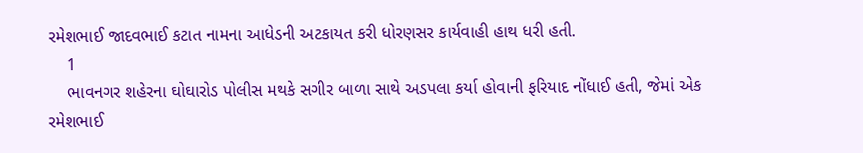રમેશભાઈ જાદવભાઈ કટાત નામના આધેડની અટકાયત કરી ધોરણસર કાર્યવાહી હાથ ધરી હતી.
    1
    ભાવનગર શહેરના ઘોઘારોડ પોલીસ મથકે સગીર બાળા સાથે અડપલા કર્યા હોવાની ફરિયાદ નોંધાઈ હતી, જેમાં એક રમેશભાઈ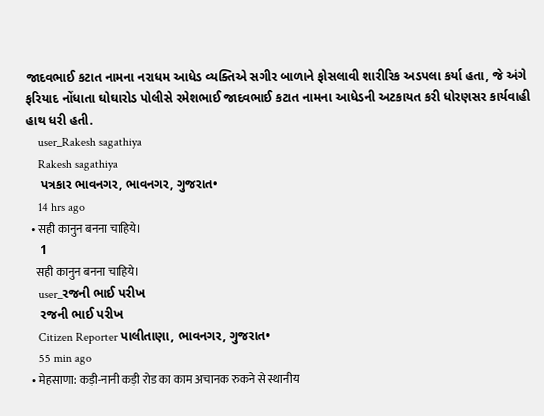જાદવભાઈ કટાત નામના નરાધમ આધેડ વ્યક્તિએ સગીર બાળાને ફોસલાવી શારીરિક અડપલા કર્યા હતા, જે અંગે ફરિયાદ નોંધાતા ઘોઘારોડ પોલીસે રમેશભાઈ જાદવભાઈ કટાત નામના આધેડની અટકાયત કરી ધોરણસર કાર્યવાહી હાથ ધરી હતી.
    user_Rakesh sagathiya
    Rakesh sagathiya
    પત્રકાર ભાવનગર, ભાવનગર, ગુજરાત•
    14 hrs ago
  • सही‌ कानुन बनना चाहिये।
    1
    सही‌ कानुन बनना चाहिये।
    user_રજની ભાઈ પરીખ
    રજની ભાઈ પરીખ
    Citizen Reporter પાલીતાણા, ભાવનગર, ગુજરાત•
    55 min ago
  • मेहसाणा: कड़ी-नानी कड़ी रोड का काम अचानक रुकने से स्थानीय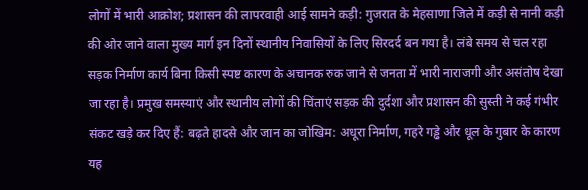लोगों में भारी आक्रोश; प्रशासन की लापरवाही आई सामने कड़ी: गुजरात के मेहसाणा जिले में कड़ी से नानी कड़ी की ओर जाने वाला मुख्य मार्ग इन दिनों स्थानीय निवासियों के लिए सिरदर्द बन गया है। लंबे समय से चल रहा सड़क निर्माण कार्य बिना किसी स्पष्ट कारण के अचानक रुक जाने से जनता में भारी नाराजगी और असंतोष देखा जा रहा है। प्रमुख समस्याएं और स्थानीय लोगों की चिंताएं सड़क की दुर्दशा और प्रशासन की सुस्ती ने कई गंभीर संकट खड़े कर दिए हैं: बढ़ते हादसे और जान का जोखिम: अधूरा निर्माण, गहरे गड्ढे और धूल के गुबार के कारण यह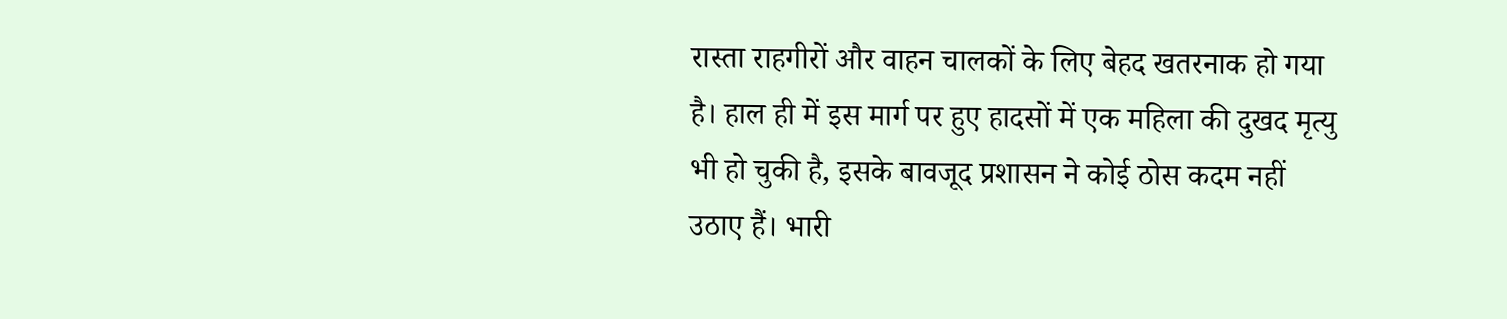रास्ता राहगीरों और वाहन चालकों के लिए बेहद खतरनाक हो गया है। हाल ही में इस मार्ग पर हुए हादसों में एक महिला की दुखद मृत्यु भी हो चुकी है, इसके बावजूद प्रशासन ने कोई ठोस कदम नहीं उठाए हैं। भारी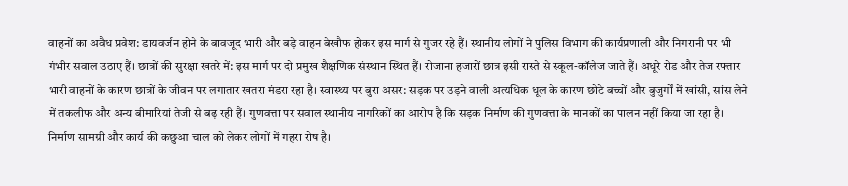वाहनों का अवैध प्रवेश: डायवर्जन होने के बावजूद भारी और बड़े वाहन बेखौफ होकर इस मार्ग से गुजर रहे हैं। स्थानीय लोगों ने पुलिस विभाग की कार्यप्रणाली और निगरानी पर भी गंभीर सवाल उठाए हैं। छात्रों की सुरक्षा खतरे में: इस मार्ग पर दो प्रमुख शैक्षणिक संस्थान स्थित हैं। रोजाना हजारों छात्र इसी रास्ते से स्कूल-कॉलेज जाते हैं। अधूरे रोड और तेज रफ्तार भारी वाहनों के कारण छात्रों के जीवन पर लगातार खतरा मंडरा रहा है। स्वास्थ्य पर बुरा असर: सड़क पर उड़ने वाली अत्यधिक धूल के कारण छोटे बच्चों और बुजुर्गों में खांसी, सांस लेने में तकलीफ और अन्य बीमारियां तेजी से बढ़ रही हैं। गुणवत्ता पर सवाल स्थानीय नागरिकों का आरोप है कि सड़क निर्माण की गुणवत्ता के मानकों का पालन नहीं किया जा रहा है। निर्माण सामग्री और कार्य की कछुआ चाल को लेकर लोगों में गहरा रोष है।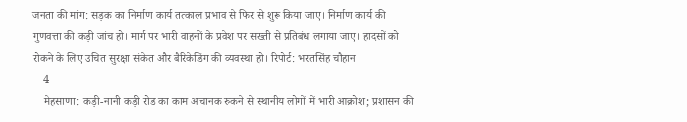जनता की मांग: सड़क का निर्माण कार्य तत्काल प्रभाव से फिर से शुरू किया जाए। निर्माण कार्य की गुणवत्ता की कड़ी जांच हो। मार्ग पर भारी वाहनों के प्रवेश पर सख्ती से प्रतिबंध लगाया जाए। हादसों को रोकने के लिए उचित सुरक्षा संकेत और बैरिकेडिंग की व्यवस्था हो। रिपोर्ट: भरतसिंह चौहान
    4
    मेहसाणा: कड़ी-नानी कड़ी रोड का काम अचानक रुकने से स्थानीय लोगों में भारी आक्रोश; प्रशासन की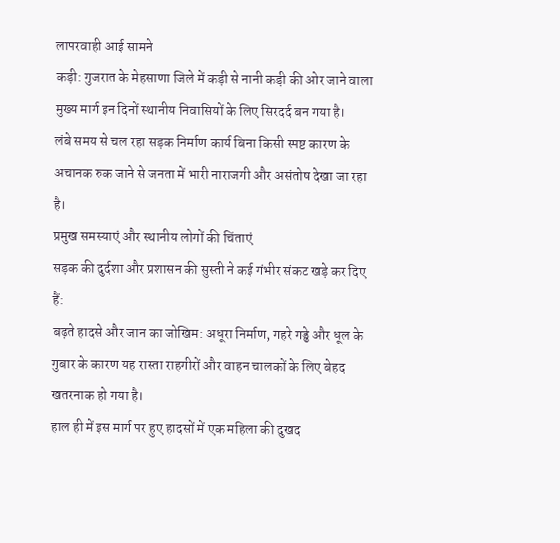लापरवाही आई सामने
कड़ी: गुजरात के मेहसाणा जिले में कड़ी से नानी कड़ी की ओर जाने वाला मुख्य मार्ग इन दिनों स्थानीय निवासियों के लिए सिरदर्द बन गया है।
लंबे समय से चल रहा सड़क निर्माण कार्य बिना किसी स्पष्ट कारण के अचानक रुक जाने से जनता में भारी नाराजगी और असंतोष देखा जा रहा है।
प्रमुख समस्याएं और स्थानीय लोगों की चिंताएं
सड़क की दुर्दशा और प्रशासन की सुस्ती ने कई गंभीर संकट खड़े कर दिए हैं:
बढ़ते हादसे और जान का जोखिम: अधूरा निर्माण, गहरे गड्ढे और धूल के गुबार के कारण यह रास्ता राहगीरों और वाहन चालकों के लिए बेहद खतरनाक हो गया है।
हाल ही में इस मार्ग पर हुए हादसों में एक महिला की दुखद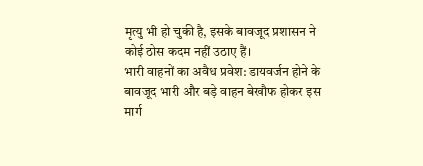मृत्यु भी हो चुकी है, इसके बावजूद प्रशासन ने कोई ठोस कदम नहीं उठाए हैं।
भारी वाहनों का अवैध प्रवेश: डायवर्जन होने के बावजूद भारी और बड़े वाहन बेखौफ होकर इस मार्ग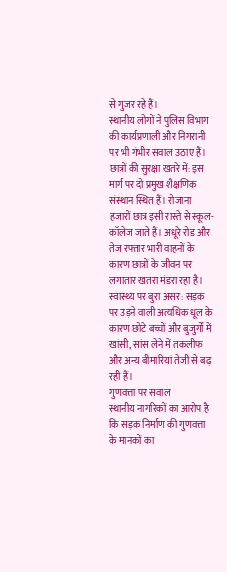से गुजर रहे हैं।
स्थानीय लोगों ने पुलिस विभाग की कार्यप्रणाली और निगरानी पर भी गंभीर सवाल उठाए हैं।
छात्रों की सुरक्षा खतरे में: इस मार्ग पर दो प्रमुख शैक्षणिक संस्थान स्थित हैं। रोजाना हजारों छात्र इसी रास्ते से स्कूल-कॉलेज जाते हैं। अधूरे रोड और तेज रफ्तार भारी वाहनों के कारण छात्रों के जीवन पर लगातार खतरा मंडरा रहा है।
स्वास्थ्य पर बुरा असर: सड़क पर उड़ने वाली अत्यधिक धूल के कारण छोटे बच्चों और बुजुर्गों में खांसी, सांस लेने में तकलीफ और अन्य बीमारियां तेजी से बढ़ रही हैं।
गुणवत्ता पर सवाल
स्थानीय नागरिकों का आरोप है कि सड़क निर्माण की गुणवत्ता के मानकों का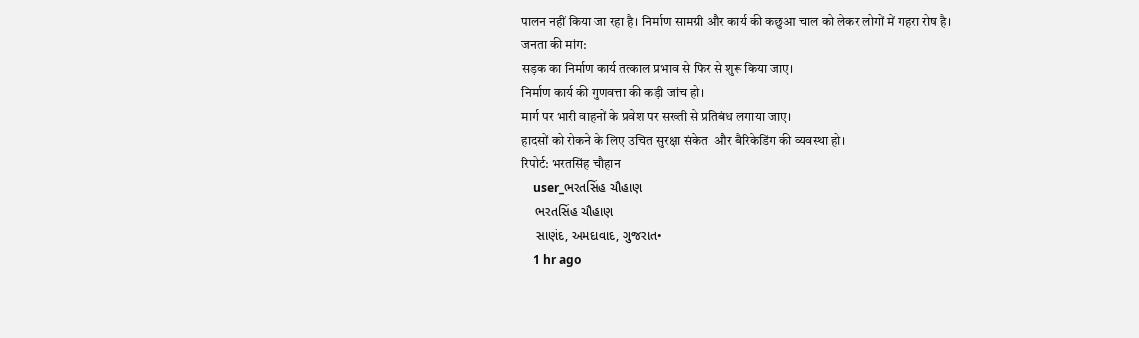पालन नहीं किया जा रहा है। निर्माण सामग्री और कार्य की कछुआ चाल को लेकर लोगों में गहरा रोष है।
जनता की मांग:
सड़क का निर्माण कार्य तत्काल प्रभाव से फिर से शुरू किया जाए।
निर्माण कार्य की गुणवत्ता की कड़ी जांच हो।
मार्ग पर भारी वाहनों के प्रवेश पर सख्ती से प्रतिबंध लगाया जाए।
हादसों को रोकने के लिए उचित सुरक्षा संकेत  और बैरिकेडिंग की व्यवस्था हो।
रिपोर्ट: भरतसिंह चौहान
    user_ભરતસિંહ ચૌહાણ
    ભરતસિંહ ચૌહાણ
    સાણંદ, અમદાવાદ, ગુજરાત•
    1 hr ago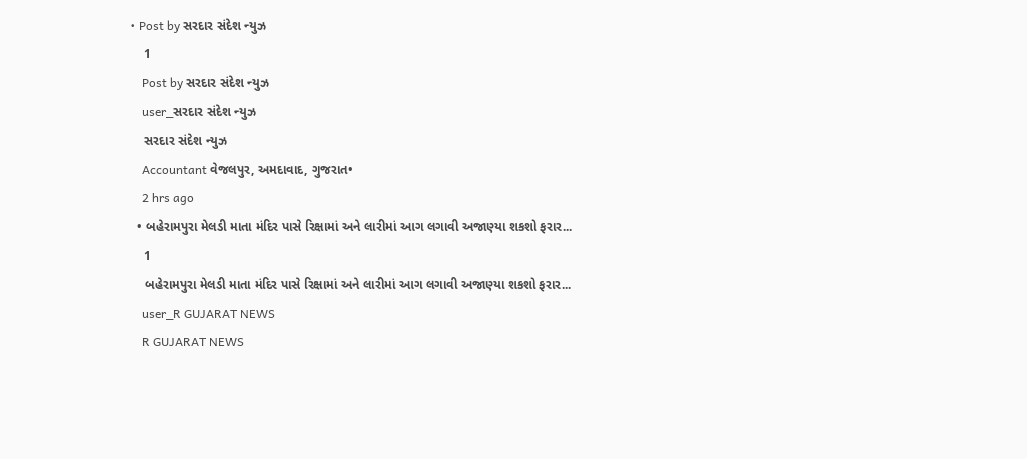• Post by સરદાર સંદેશ ન્યુઝ
    1
    Post by સરદાર સંદેશ ન્યુઝ
    user_સરદાર સંદેશ ન્યુઝ
    સરદાર સંદેશ ન્યુઝ
    Accountant વેજલપુર, અમદાવાદ, ગુજરાત•
    2 hrs ago
  • બહેરામપુરા મેલડી માતા મંદિર પાસે રિક્ષામાં અને લારીમાં આગ લગાવી અજાણ્યા શકશો ફરાર...
    1
    બહેરામપુરા મેલડી માતા મંદિર પાસે રિક્ષામાં અને લારીમાં આગ લગાવી અજાણ્યા શકશો ફરાર...
    user_R GUJARAT NEWS
    R GUJARAT NEWS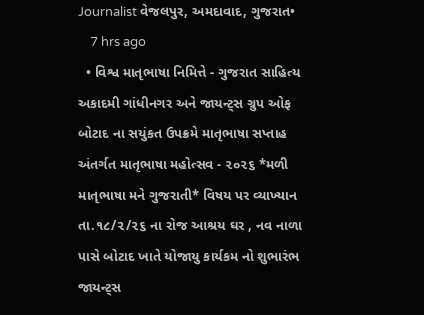Journalist વેજલપુર, અમદાવાદ, ગુજરાત•
    7 hrs ago
  • વિશ્વ માતૃભાષા નિમિત્તે - ગુજરાત સાહિત્ય અકાદમી ગાંધીનગર અને જાયન્ટ્સ ગ્રુપ ઓફ બોટાદ ના સયુંકત ઉપક્રમે માતૃભાષા સપ્તાહ અંતર્ગત માતૃભાષા મહોત્સવ - ૨૦૨૬ *મળી માતૃભાષા મને ગુજરાતી* વિષય પર વ્યાખ્યાન તા.૧૮/૨/૨૬ ના રોજ આશ્રય ઘર , નવ નાળા પાસે બોટાદ ખાતે યોજાયુ કાર્યકમ નો શુભારંભ જાયન્ટ્સ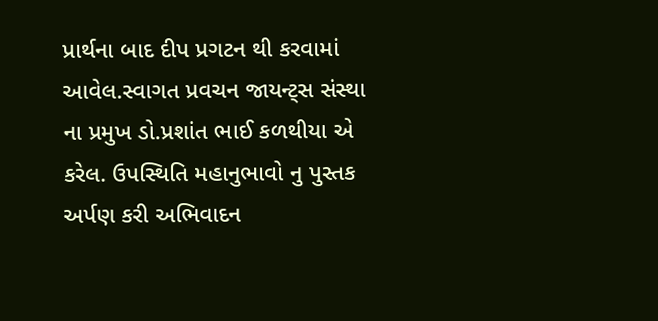પ્રાર્થના બાદ દીપ પ્રગટન થી કરવામાં આવેલ.સ્વાગત પ્રવચન જાયન્ટ્સ સંસ્થા ના પ્રમુખ ડો.પ્રશાંત ભાઈ કળથીયા એ કરેલ. ઉપસ્થિતિ મહાનુભાવો નુ પુસ્તક અર્પણ કરી અભિવાદન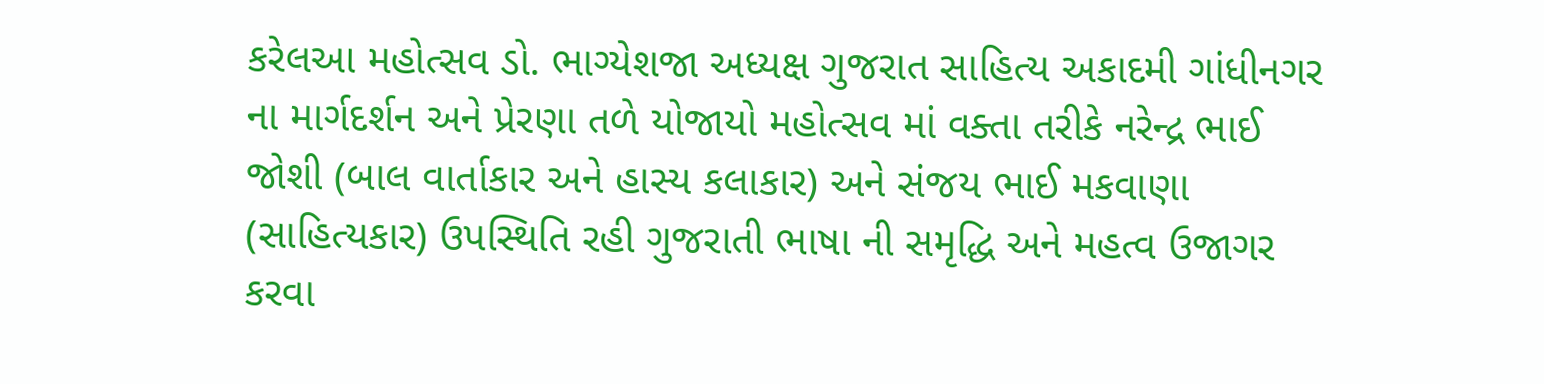કરેલઆ મહોત્સવ ડો. ભાગ્યેશજા અધ્યક્ષ ગુજરાત સાહિત્ય અકાદમી ગાંધીનગર ના માર્ગદર્શન અને પ્રેરણા તળે યોજાયો મહોત્સવ માં વક્તા તરીકે નરેન્દ્ર ભાઈ જોશી (બાલ વાર્તાકાર અને હાસ્ય કલાકાર) અને સંજય ભાઈ મકવાણા (સાહિત્યકાર) ઉપસ્થિતિ રહી ગુજરાતી ભાષા ની સમૃદ્ધિ અને મહત્વ ઉજાગર કરવા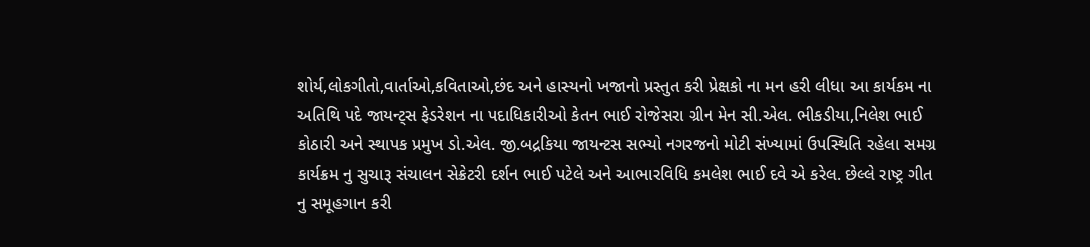શોર્ય,લોકગીતો,વાર્તાઓ,કવિતાઓ,છંદ અને હાસ્યનો ખજાનો પ્રસ્તુત કરી પ્રેક્ષકો ના મન હરી લીધા આ કાર્યકમ ના અતિથિ પદે જાયન્ટ્સ ફેડરેશન ના પદાધિકારીઓ કેતન ભાઈ રોજેસરા ગ્રીન મેન સી.એલ. ભીકડીયા,નિલેશ ભાઈ કોઠારી અને સ્થાપક પ્રમુખ ડો.એલ. જી.બદ્રકિયા જાયન્ટસ સભ્યો નગરજનો મોટી સંખ્યામાં ઉપસ્થિતિ રહેલા સમગ્ર કાર્યક્રમ નુ સુચારૂ સંચાલન સેક્રેટરી દર્શન ભાઈ પટેલે અને આભારવિધિ કમલેશ ભાઈ દવે એ કરેલ. છેલ્લે રાષ્ટ્ર ગીત નુ સમૂહગાન કરી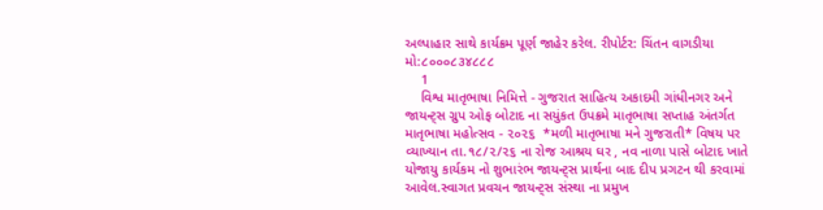અલ્પાહાર સાથે કાર્યક્રમ પૂર્ણ જાહેર કરેલ. રીપોર્ટર: ચિંતન વાગડીયા મો:૮૦૦૦૮૩૪૮૮૮
    1
    વિશ્વ માતૃભાષા નિમિત્તે - ગુજરાત સાહિત્ય અકાદમી ગાંધીનગર અને જાયન્ટ્સ ગ્રુપ ઓફ બોટાદ ના સયુંકત ઉપક્રમે માતૃભાષા સપ્તાહ અંતર્ગત માતૃભાષા મહોત્સવ - ૨૦૨૬  *મળી માતૃભાષા મને ગુજરાતી* વિષય પર વ્યાખ્યાન તા.૧૮/૨/૨૬ ના રોજ આશ્રય ઘર , નવ નાળા પાસે બોટાદ ખાતે યોજાયુ કાર્યકમ નો શુભારંભ જાયન્ટ્સ પ્રાર્થના બાદ દીપ પ્રગટન થી કરવામાં આવેલ.સ્વાગત પ્રવચન જાયન્ટ્સ સંસ્થા ના પ્રમુખ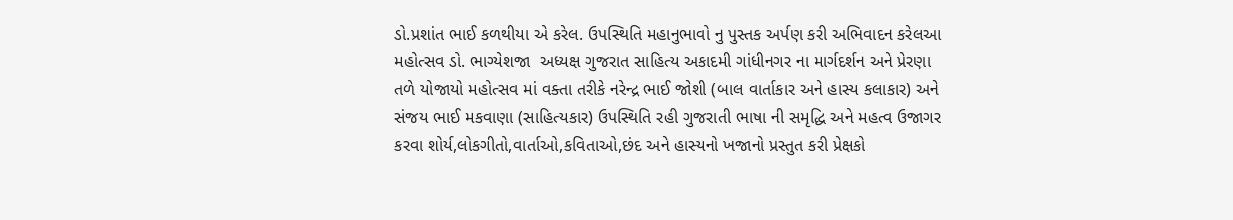ડો.પ્રશાંત ભાઈ કળથીયા એ કરેલ. ઉપસ્થિતિ મહાનુભાવો નુ પુસ્તક અર્પણ કરી અભિવાદન કરેલઆ મહોત્સવ ડો. ભાગ્યેશજા  અધ્યક્ષ ગુજરાત સાહિત્ય અકાદમી ગાંધીનગર ના માર્ગદર્શન અને પ્રેરણા તળે યોજાયો મહોત્સવ માં વક્તા તરીકે નરેન્દ્ર ભાઈ જોશી (બાલ વાર્તાકાર અને હાસ્ય કલાકાર) અને સંજય ભાઈ મકવાણા (સાહિત્યકાર) ઉપસ્થિતિ રહી ગુજરાતી ભાષા ની સમૃદ્ધિ અને મહત્વ ઉજાગર કરવા શોર્ય,લોકગીતો,વાર્તાઓ,કવિતાઓ,છંદ અને હાસ્યનો ખજાનો પ્રસ્તુત કરી પ્રેક્ષકો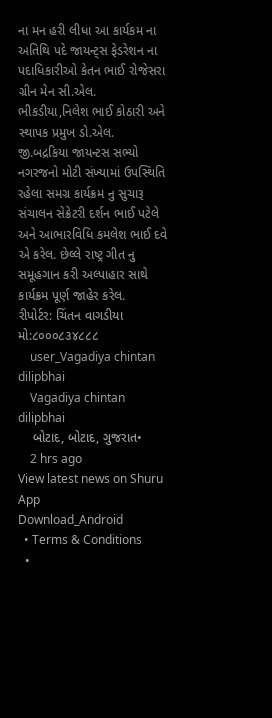ના મન હરી લીધા આ કાર્યકમ ના અતિથિ પદે જાયન્ટ્સ ફેડરેશન ના પદાધિકારીઓ કેતન ભાઈ રોજેસરા ગ્રીન મેન સી.એલ. ભીકડીયા,નિલેશ ભાઈ કોઠારી અને સ્થાપક પ્રમુખ ડો.એલ. જી.બદ્રકિયા જાયન્ટસ સભ્યો નગરજનો મોટી સંખ્યામાં ઉપસ્થિતિ રહેલા સમગ્ર કાર્યક્રમ નુ સુચારૂ સંચાલન સેક્રેટરી દર્શન ભાઈ પટેલે અને આભારવિધિ કમલેશ ભાઈ દવે એ કરેલ. છેલ્લે રાષ્ટ્ર ગીત નુ સમૂહગાન કરી અલ્પાહાર સાથે કાર્યક્રમ પૂર્ણ જાહેર કરેલ.
રીપોર્ટર: ચિંતન વાગડીયા
મો:૮૦૦૦૮૩૪૮૮૮
    user_Vagadiya chintan dilipbhai
    Vagadiya chintan dilipbhai
    બોટાદ, બોટાદ, ગુજરાત•
    2 hrs ago
View latest news on Shuru App
Download_Android
  • Terms & Conditions
  •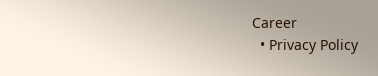Career
  • Privacy Policy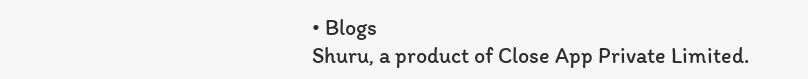• Blogs
Shuru, a product of Close App Private Limited.